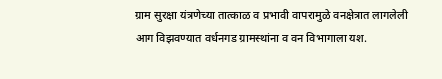ग्राम सुरक्षा यंत्रणेच्या तात्काळ व प्रभावी वापरामुळे वनक्षेत्रात लागलेली आग विझवण्यात वर्धनगड ग्रामस्थांना व वन विभागाला यश.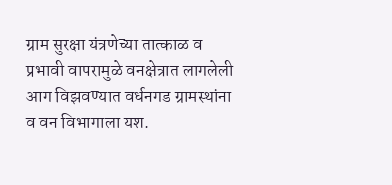ग्राम सुरक्षा यंत्रणेच्या तात्काळ व प्रभावी वापरामुळे वनक्षेत्रात लागलेली आग विझवण्यात वर्धनगड ग्रामस्थांना व वन विभागाला यश.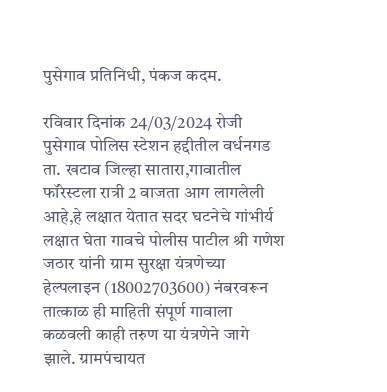पुसेगाव प्रतिनिधी, पंकज कदम.

रविवार दिनांक 24/03/2024 रोजी पुसेगाव पोलिस स्टेशन हद्दीतील वर्धनगड ता. खटाव जिल्हा सातारा,गावातील फॉरेस्टला रात्री 2 वाजता आग लागलेली आहे,हे लक्षात येतात सदर घटनेचे गांभीर्य लक्षात घेता गावचे पोलीस पाटील श्री गणेश जठार यांनी ग्राम सुरक्षा यंत्रणेच्या हेल्पलाइन (18002703600) नंबरवरून तात्काळ ही माहिती संपूर्ण गावाला कळवली काही तरुण या यंत्रणेने जागे झाले. ग्रामपंचायत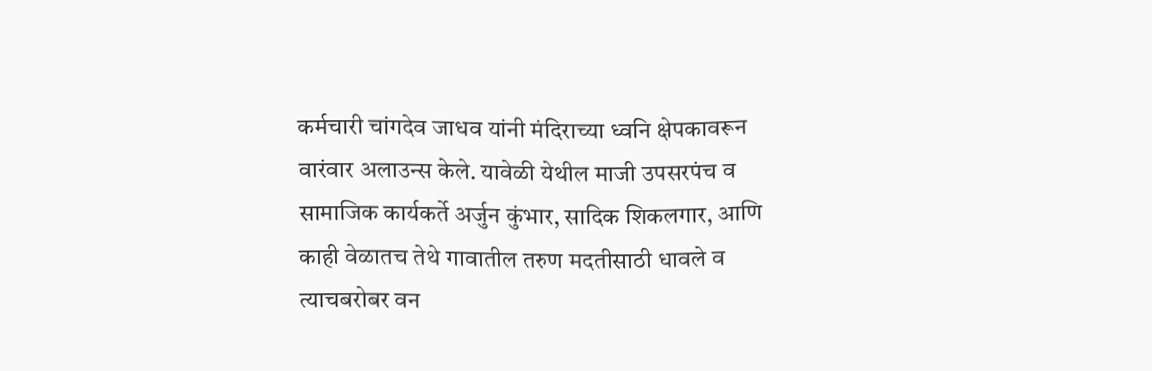कर्मचारी चांगदेव जाधव यांनी मंदिराच्या ध्वनि क्षेपकावरून वारंवार अलाउन्स केले. यावेळी येथील माजी उपसरपंच व सामाजिक कार्यकर्ते अर्जुन कुंभार, सादिक शिकलगार, आणि काही वेळातच तेथे गावातील तरुण मदतीसाठी धावले व त्याचबरोबर वन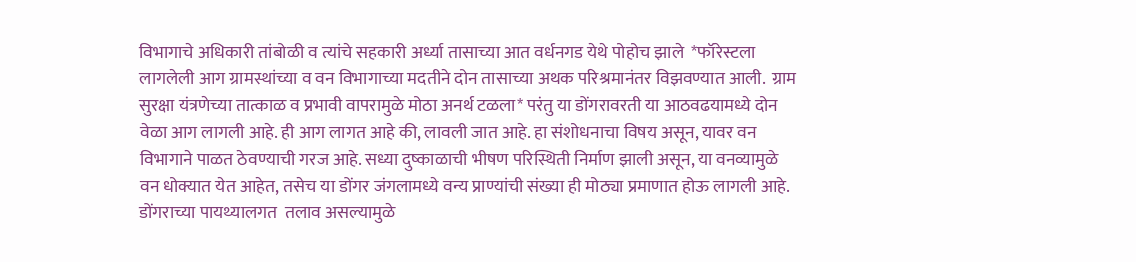विभागाचे अधिकारी तांबोळी व त्यांचे सहकारी अर्ध्या तासाच्या आत वर्धनगड येथे पोहोच झाले  *फॉरेस्टला लागलेली आग ग्रामस्थांच्या व वन विभागाच्या मदतीने दोन तासाच्या अथक परिश्रमानंतर विझवण्यात आली.  ग्राम सुरक्षा यंत्रणेच्या तात्काळ व प्रभावी वापरामुळे मोठा अनर्थ टळला* परंतु या डोंगरावरती या आठवढयामध्ये दोन वेळा आग लागली आहे. ही आग लागत आहे की, लावली जात आहे. हा संशोधनाचा विषय असून, यावर वन विभागाने पाळत ठेवण्याची गरज आहे. सध्या दुष्काळाची भीषण परिस्थिती निर्माण झाली असून, या वनव्यामुळे वन धोक्यात येत आहेत, तसेच या डोंगर जंगलामध्ये वन्य प्राण्यांची संख्या ही मोठ्या प्रमाणात होऊ लागली आहे. डोंगराच्या पायथ्यालगत  तलाव असल्यामुळे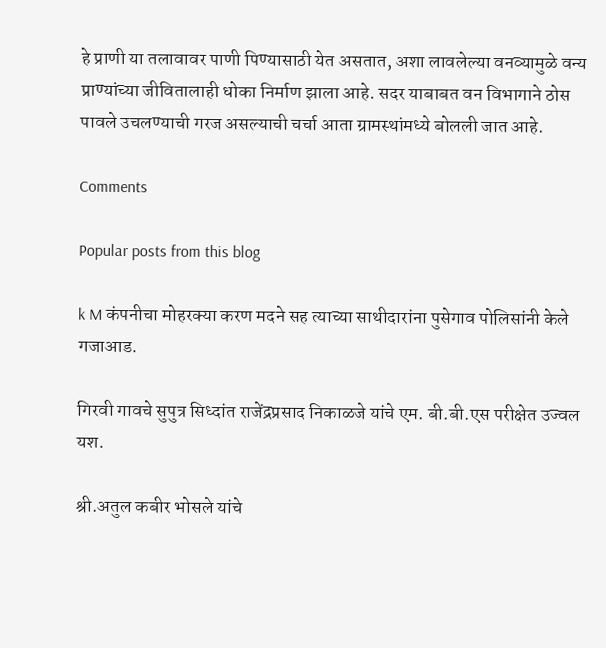हे प्राणी या तलावावर पाणी पिण्यासाठी येत असतात, अशा लावलेल्या वनव्यामुळे वन्य प्राण्यांच्या जीवितालाही धोका निर्माण झाला आहे. सदर याबाबत वन विभागाने ठोस पावले उचलण्याची गरज असल्याची चर्चा आता ग्रामस्थांमध्ये बोलली जात आहे.

Comments

Popular posts from this blog

k M कंपनीचा मोहरक्या करण मदने सह त्याच्या साथीदारांना पुसेगाव पोलिसांनी केले गजाआड.

गिरवी गावचे सुपुत्र सिध्दांत राजेंद्रप्रसाद निकाळजे यांचे एम. बी.बी.एस परीक्षेत उज्वल यश.

श्री.अतुल कबीर भोसले यांचे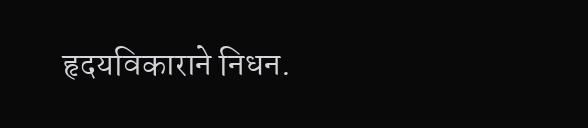हृदयविकाराने निधन.